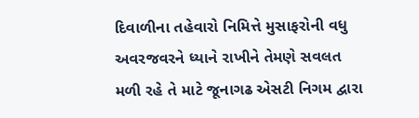દિવાળીના તહેવારો નિમિત્તે મુસાફરોની વધુ અવરજવરને ધ્યાને રાખીને તેમણે સવલત મળી રહે તે માટે જૂનાગઢ એસટી નિગમ દ્વારા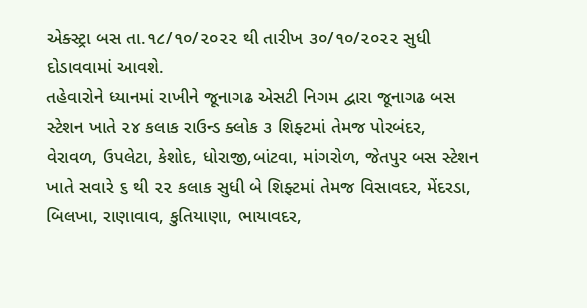એક્સ્ટ્રા બસ તા.૧૮/૧૦/૨૦૨૨ થી તારીખ ૩૦/૧૦/૨૦૨૨ સુધી દોડાવવામાં આવશે.
તહેવારોને ધ્યાનમાં રાખીને જૂનાગઢ એસટી નિગમ દ્વારા જૂનાગઢ બસ સ્ટેશન ખાતે ૨૪ કલાક રાઉન્ડ ક્લોક ૩ શિફ્ટમાં તેમજ પોરબંદર, વેરાવળ, ઉપલેટા, કેશોદ, ધોરાજી,બાંટવા, માંગરોળ, જેતપુર બસ સ્ટેશન ખાતે સવારે ૬ થી ૨૨ કલાક સુધી બે શિફ્ટમાં તેમજ વિસાવદર, મેંદરડા, બિલખા, રાણાવાવ, કુતિયાણા, ભાયાવદર,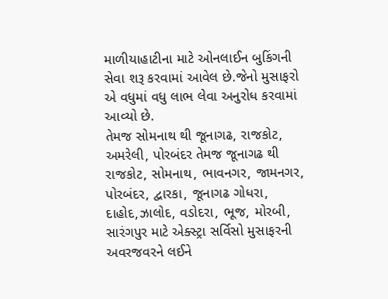માળીયાહાટીના માટે ઓનલાઈન બુકિંગની સેવા શરૂ કરવામાં આવેલ છે.જેનો મુસાફરો એ વધુમાં વધુ લાભ લેવા અનુરોધ કરવામાં આવ્યો છે.
તેમજ સોમનાથ થી જૂનાગઢ, રાજકોટ, અમરેલી, પોરબંદર તેમજ જૂનાગઢ થી રાજકોટ, સોમનાથ, ભાવનગર, જામનગર, પોરબંદર, દ્વારકા, જૂનાગઢ ગોધરા, દાહોદ,ઝાલોદ, વડોદરા, ભૂજ, મોરબી, સારંગપુર માટે એક્સ્ટ્રા સર્વિસો મુસાફરની અવરજવરને લઈને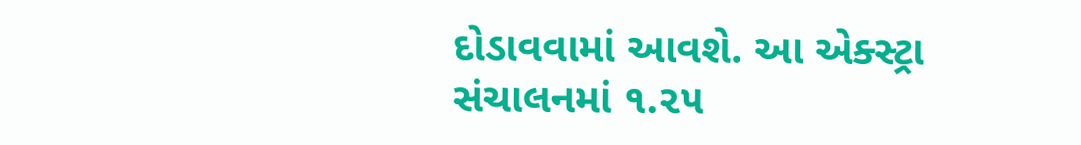દોડાવવામાં આવશે. આ એક્સ્ટ્રા સંચાલનમાં ૧.૨૫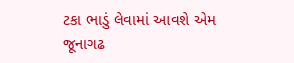ટકા ભાડું લેવામાં આવશે એમ જૂનાગઢ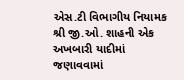એસ.ટી વિભાગીય નિયામક શ્રી જી.ઓ. શાહની એક અખબારી યાદીમાં જણાવવામાં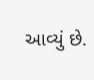આવ્યું છે.